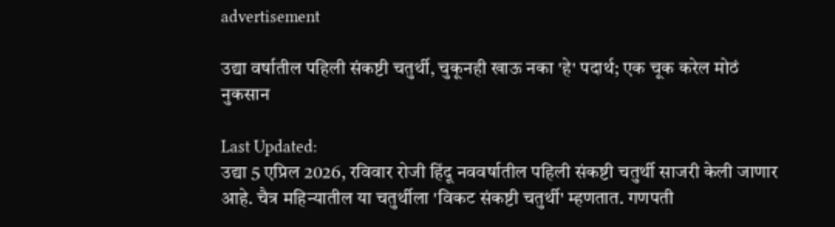advertisement

उद्या वर्षातील पहिली संकष्टी चतुर्थी, चुकूनही खाऊ नका 'हे' पदार्थ; एक चूक करेल मोठं नुकसान

Last Updated:
उद्या 5 एप्रिल 2026, रविवार रोजी हिंदू नववर्षातील पहिली संकष्टी चतुर्थी साजरी केली जाणार आहे. चैत्र महिन्यातील या चतुर्थीला 'विकट संकष्टी चतुर्थी' म्हणतात. गणपती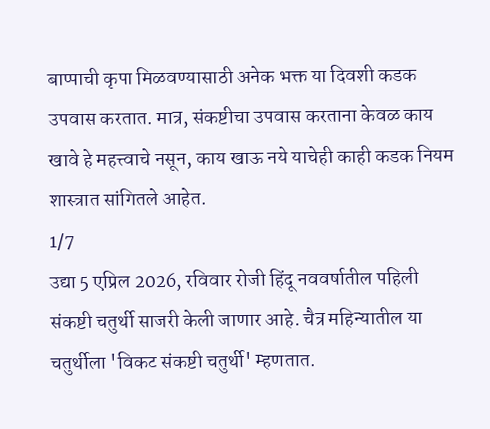बाप्पाची कृपा मिळवण्यासाठी अनेक भक्त या दिवशी कडक उपवास करतात. मात्र, संकष्टीचा उपवास करताना केवळ काय खावे हे महत्त्वाचे नसून, काय खाऊ नये याचेही काही कडक नियम शास्त्रात सांगितले आहेत.
1/7
उद्या 5 एप्रिल 2026, रविवार रोजी हिंदू नववर्षातील पहिली संकष्टी चतुर्थी साजरी केली जाणार आहे. चैत्र महिन्यातील या चतुर्थीला 'विकट संकष्टी चतुर्थी' म्हणतात.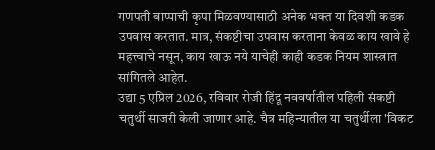गणपती बाप्पाची कृपा मिळवण्यासाठी अनेक भक्त या दिवशी कडक उपवास करतात. मात्र, संकष्टीचा उपवास करताना केवळ काय खावे हे महत्त्वाचे नसून, काय खाऊ नये याचेही काही कडक नियम शास्त्रात सांगितले आहेत.
उद्या 5 एप्रिल 2026, रविवार रोजी हिंदू नववर्षातील पहिली संकष्टी चतुर्थी साजरी केली जाणार आहे. चैत्र महिन्यातील या चतुर्थीला 'विकट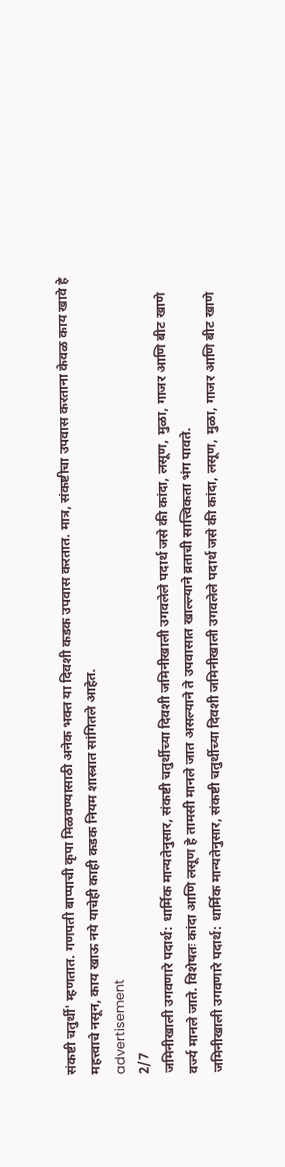संकष्टी चतुर्थी' म्हणतात. गणपती बाप्पाची कृपा मिळवण्यासाठी अनेक भक्त या दिवशी कडक उपवास करतात. मात्र, संकष्टीचा उपवास करताना केवळ काय खावे हे महत्त्वाचे नसून, काय खाऊ नये याचेही काही कडक नियम शास्त्रात सांगितले आहेत.
advertisement
2/7
जमिनीखाली उगवणारे पदार्थ: धार्मिक मान्यतेनुसार, संकष्टी चतुर्थीच्या दिवशी जमिनीखाली उगवलेले पदार्थ जसे की कांदा, लसूण, मुळा, गाजर आणि बीट खाणे वर्ज्य मानले जाते. विशेषतः कांदा आणि लसूण हे तामसी मानले जात असल्याने ते उपवासात खाल्ल्याने व्रताची सात्त्विकता भंग पावते.
जमिनीखाली उगवणारे पदार्थ: धार्मिक मान्यतेनुसार, संकष्टी चतुर्थीच्या दिवशी जमिनीखाली उगवलेले पदार्थ जसे की कांदा, लसूण, मुळा, गाजर आणि बीट खाणे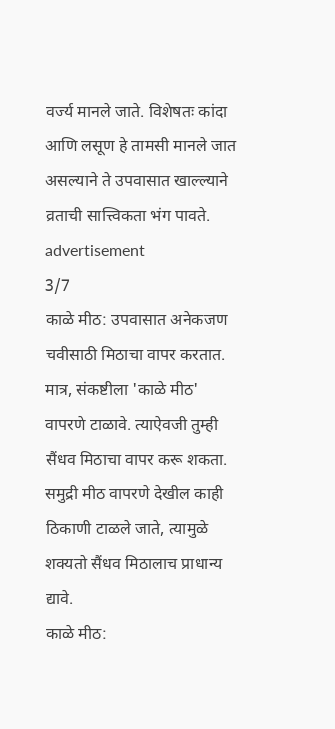वर्ज्य मानले जाते. विशेषतः कांदा आणि लसूण हे तामसी मानले जात असल्याने ते उपवासात खाल्ल्याने व्रताची सात्त्विकता भंग पावते.
advertisement
3/7
काळे मीठ: उपवासात अनेकजण चवीसाठी मिठाचा वापर करतात. मात्र, संकष्टीला 'काळे मीठ' वापरणे टाळावे. त्याऐवजी तुम्ही सैंधव मिठाचा वापर करू शकता. समुद्री मीठ वापरणे देखील काही ठिकाणी टाळले जाते, त्यामुळे शक्यतो सैंधव मिठालाच प्राधान्य द्यावे.
काळे मीठ: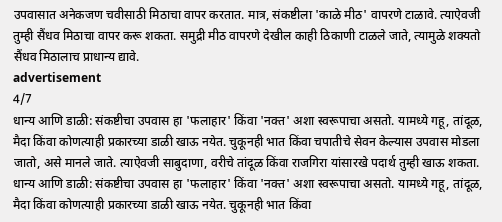उपवासात अनेकजण चवीसाठी मिठाचा वापर करतात. मात्र, संकष्टीला 'काळे मीठ' वापरणे टाळावे. त्याऐवजी तुम्ही सैंधव मिठाचा वापर करू शकता. समुद्री मीठ वापरणे देखील काही ठिकाणी टाळले जाते, त्यामुळे शक्यतो सैंधव मिठालाच प्राधान्य द्यावे.
advertisement
4/7
धान्य आणि डाळी: संकष्टीचा उपवास हा 'फलाहार' किंवा 'नक्त' अशा स्वरूपाचा असतो. यामध्ये गहू, तांदूळ, मैदा किंवा कोणत्याही प्रकारच्या डाळी खाऊ नयेत. चुकूनही भात किंवा चपातीचे सेवन केल्यास उपवास मोडला जातो, असे मानले जाते. त्याऐवजी साबुदाणा, वरीचे तांदूळ किंवा राजगिरा यांसारखे पदार्थ तुम्ही खाऊ शकता.
धान्य आणि डाळी: संकष्टीचा उपवास हा 'फलाहार' किंवा 'नक्त' अशा स्वरूपाचा असतो. यामध्ये गहू, तांदूळ, मैदा किंवा कोणत्याही प्रकारच्या डाळी खाऊ नयेत. चुकूनही भात किंवा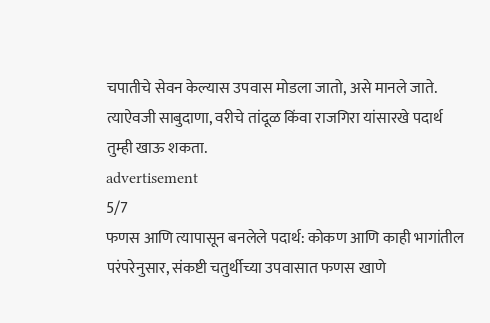चपातीचे सेवन केल्यास उपवास मोडला जातो, असे मानले जाते. त्याऐवजी साबुदाणा, वरीचे तांदूळ किंवा राजगिरा यांसारखे पदार्थ तुम्ही खाऊ शकता.
advertisement
5/7
फणस आणि त्यापासून बनलेले पदार्थ: कोकण आणि काही भागांतील परंपरेनुसार, संकष्टी चतुर्थीच्या उपवासात फणस खाणे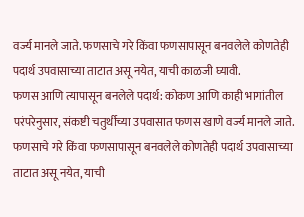वर्ज्य मानले जाते. फणसाचे गरे किंवा फणसापासून बनवलेले कोणतेही पदार्थ उपवासाच्या ताटात असू नयेत, याची काळजी घ्यावी.
फणस आणि त्यापासून बनलेले पदार्थ: कोकण आणि काही भागांतील परंपरेनुसार, संकष्टी चतुर्थीच्या उपवासात फणस खाणे वर्ज्य मानले जाते. फणसाचे गरे किंवा फणसापासून बनवलेले कोणतेही पदार्थ उपवासाच्या ताटात असू नयेत, याची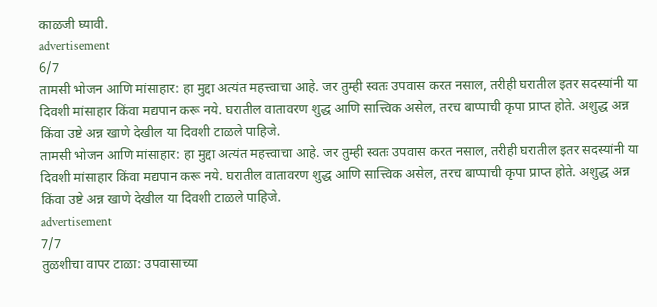काळजी घ्यावी.
advertisement
6/7
तामसी भोजन आणि मांसाहार: हा मुद्दा अत्यंत महत्त्वाचा आहे. जर तुम्ही स्वतः उपवास करत नसाल, तरीही घरातील इतर सदस्यांनी या दिवशी मांसाहार किंवा मद्यपान करू नये. घरातील वातावरण शुद्ध आणि सात्त्विक असेल, तरच बाप्पाची कृपा प्राप्त होते. अशुद्ध अन्न किंवा उष्टे अन्न खाणे देखील या दिवशी टाळले पाहिजे.
तामसी भोजन आणि मांसाहार: हा मुद्दा अत्यंत महत्त्वाचा आहे. जर तुम्ही स्वतः उपवास करत नसाल, तरीही घरातील इतर सदस्यांनी या दिवशी मांसाहार किंवा मद्यपान करू नये. घरातील वातावरण शुद्ध आणि सात्त्विक असेल, तरच बाप्पाची कृपा प्राप्त होते. अशुद्ध अन्न किंवा उष्टे अन्न खाणे देखील या दिवशी टाळले पाहिजे.
advertisement
7/7
तुळशीचा वापर टाळा: उपवासाच्या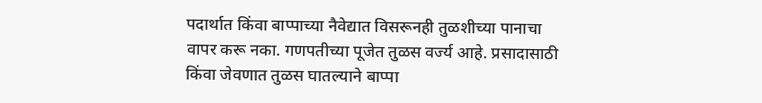पदार्थात किंवा बाप्पाच्या नैवेद्यात विसरूनही तुळशीच्या पानाचा वापर करू नका. गणपतीच्या पूजेत तुळस वर्ज्य आहे. प्रसादासाठी किंवा जेवणात तुळस घातल्याने बाप्पा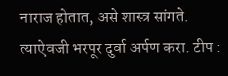नाराज होतात, असे शास्त्र सांगते. त्याऐवजी भरपूर दुर्वा अर्पण करा. टीप :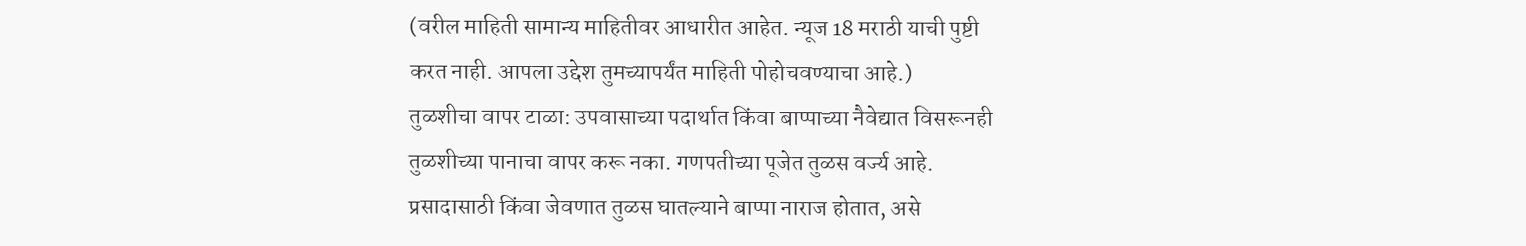(वरील माहिती सामान्य माहितीवर आधारीत आहेत. न्यूज 18 मराठी याची पुष्टी करत नाही. आपला उद्देश तुमच्यापर्यंत माहिती पोहोचवण्याचा आहे.)
तुळशीचा वापर टाळा: उपवासाच्या पदार्थात किंवा बाप्पाच्या नैवेद्यात विसरूनही तुळशीच्या पानाचा वापर करू नका. गणपतीच्या पूजेत तुळस वर्ज्य आहे. प्रसादासाठी किंवा जेवणात तुळस घातल्याने बाप्पा नाराज होतात, असे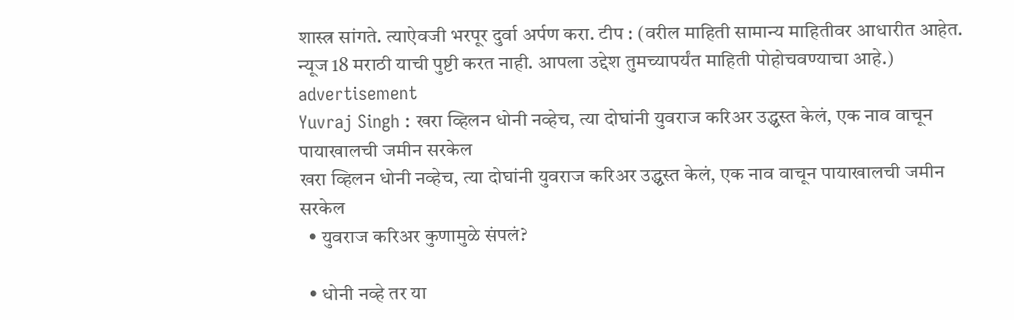शास्त्र सांगते. त्याऐवजी भरपूर दुर्वा अर्पण करा. टीप : (वरील माहिती सामान्य माहितीवर आधारीत आहेत. न्यूज 18 मराठी याची पुष्टी करत नाही. आपला उद्देश तुमच्यापर्यंत माहिती पोहोचवण्याचा आहे.)
advertisement
Yuvraj Singh : खरा व्हिलन धोनी नव्हेच, त्या दोघांनी युवराज करिअर उद्ध्वस्त केलं, एक नाव वाचून पायाखालची जमीन सरकेल
खरा व्हिलन धोनी नव्हेच, त्या दोघांनी युवराज करिअर उद्ध्वस्त केलं, एक नाव वाचून पायाखालची जमीन सरकेल
  • युवराज करिअर कुणामुळे संपलं?

  • धोनी नव्हे तर या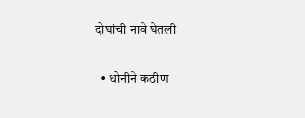दोघांची नावे घेतली

  • धोनीने कठीण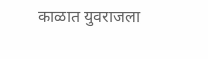काळात युवराजला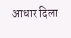आधार दिला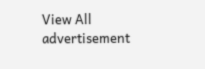View All
advertisement